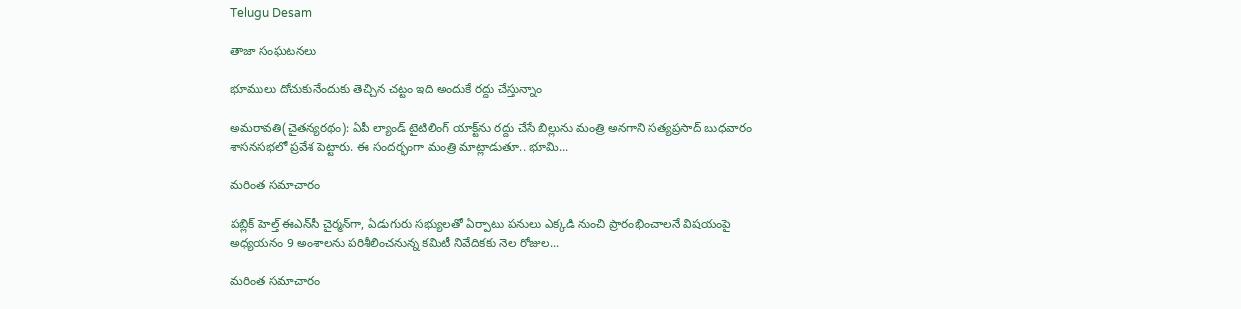Telugu Desam

తాజా సంఘటనలు

భూములు దోచుకునేందుకు తెచ్చిన చట్టం ఇది అందుకే రద్దు చేస్తున్నాం

అమరావతి(చైతన్యరథం): ఏపీ ల్యాండ్‌ టైటిలింగ్‌ యాక్ట్‌ను రద్దు చేసే బిల్లును మంత్రి అనగాని సత్యప్రసాద్‌ బుధవారం శాసనసభలో ప్రవేశ పెట్టారు. ఈ సందర్భంగా మంత్రి మాట్లాడుతూ.. భూమి...

మరింత సమాచారం

పబ్లిక్‌ హెల్త్‌ ఈఎన్‌సీ చైర్మన్‌గా, ఏడుగురు సభ్యులతో ఏర్పాటు పనులు ఎక్కడి నుంచి ప్రారంభించాలనే విషయంపై అధ్యయనం 9 అంశాలను పరిశీలించనున్న కమిటీ నివేదికకు నెల రోజుల...

మరింత సమాచారం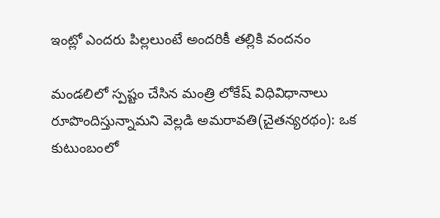ఇంట్లో ఎందరు పిల్లలుంటే అందరికీ తల్లికి వందనం

మండలిలో స్పష్టం చేసిన మంత్రి లోకేష్‌ విధివిధానాలు రూపొందిస్తున్నామని వెల్లడి అమరావతి(చైతన్యరథం): ఒక కుటుంబంలో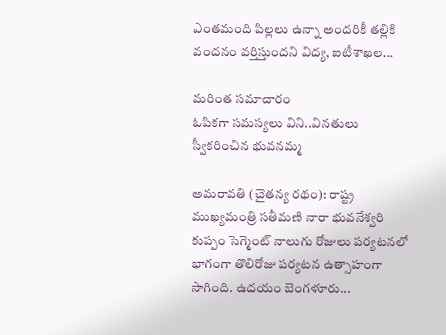ఎంతమంది పిల్లలు ఉన్నా అందరికీ తల్లికి వందనం వర్తిస్తుందని విద్య, ఐటీశాఖల...

మరింత సమాచారం
ఓపికగా సమస్యలు విని..వినతులు స్వీకరించిన భువనమ్మ

అమరావతి (చైతన్య రథం): రాష్ట్ర ముఖ్యమంత్రి సతీమణి నారా భువనేశ్వరి కుప్పం సెగ్మెంట్‌ నాలుగు రోజులు పర్యటనలో భాగంగా తొలిరోజు పర్యటన ఉత్సాహంగా సాగింది. ఉదయం బెంగళూరు...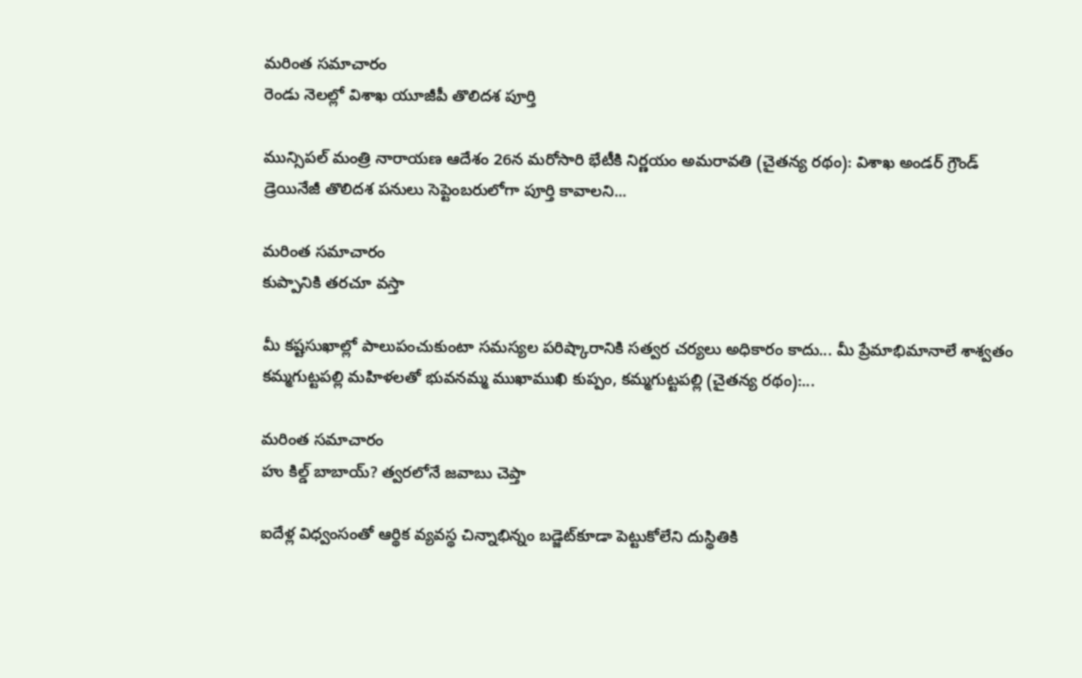మరింత సమాచారం
రెండు నెలల్లో విశాఖ యూజీపీ తొలిదశ పూర్తి

మున్సిపల్‌ మంత్రి నారాయణ ఆదేశం 26న మరోసారి భేటీకి నిర్ణయం అమరావతి (చైతన్య రథం): విశాఖ అండర్‌ గ్రౌండ్‌ డ్రెయినేజీ తొలిదశ పనులు సెప్టెంబరులోగా పూర్తి కావాలని...

మరింత సమాచారం
కుప్పానికి తరచూ వస్తా

మీ కష్టసుఖాల్లో పాలుపంచుకుంటా సమస్యల పరిష్కారానికి సత్వర చర్యలు అధికారం కాదు... మీ ప్రేమాభిమానాలే శాశ్వతం కమ్మగుట్టపల్లి మహిళలతో భువనమ్మ ముఖాముఖి కుప్పం, కమ్మగుట్టపల్లి (చైతన్య రథం):...

మరింత సమాచారం
హు కిల్డ్‌ బాబాయ్‌? త్వరలోనే జవాబు చెప్తా

ఐదేళ్ల విధ్వంసంతో ఆర్థిక వ్యవస్థ చిన్నాభిన్నం బడ్జెట్‌కూడా పెట్టుకోలేని దుస్థితికి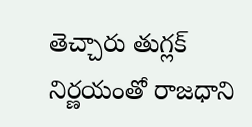తెచ్చారు తుగ్లక్‌ నిర్ణయంతో రాజధాని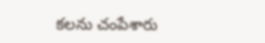కలను చంపేశారు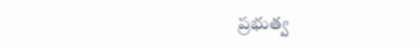ప్రభుత్వ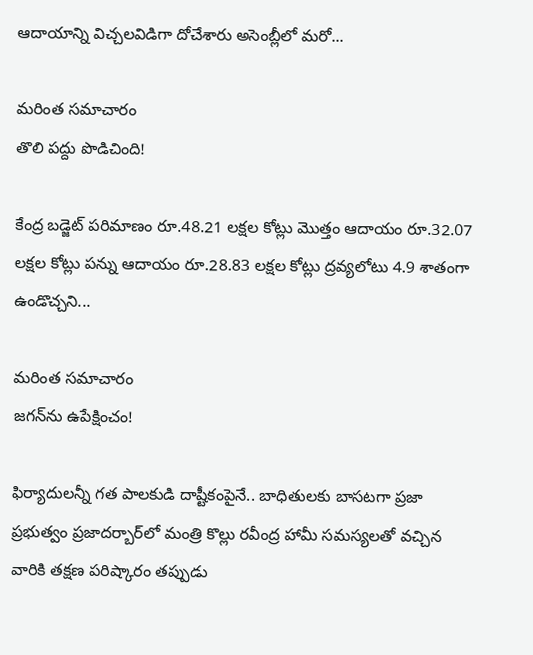ఆదాయాన్ని విచ్చలవిడిగా దోచేశారు అసెంబ్లీలో మరో...

మరింత సమాచారం
తొలి పద్దు పొడిచింది!

కేంద్ర బడ్జెట్‌ పరిమాణం రూ.48.21 లక్షల కోట్లు మొత్తం ఆదాయం రూ.32.07 లక్షల కోట్లు పన్ను ఆదాయం రూ.28.83 లక్షల కోట్లు ద్రవ్యలోటు 4.9 శాతంగా ఉండొచ్చని...

మరింత సమాచారం
జగన్‌ను ఉపేక్షించం!

ఫిర్యాదులన్నీ గత పాలకుడి దాష్టీకంపైనే.. బాధితులకు బాసటగా ప్రజా ప్రభుత్వం ప్రజాదర్బార్‌లో మంత్రి కొల్లు రవీంద్ర హామీ సమస్యలతో వచ్చిన వారికి తక్షణ పరిష్కారం తప్పుడు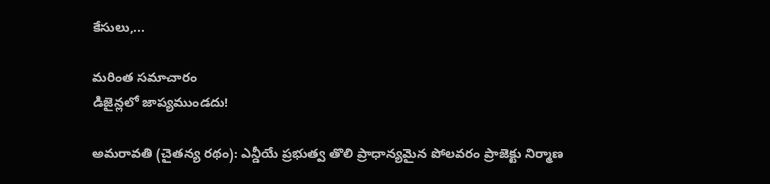కేసులు,...

మరింత సమాచారం
డిజైన్లలో జాప్యముండదు!

అమరావతి (చైతన్య రథం): ఎన్డీయే ప్రభుత్వ తొలి ప్రాధాన్యమైన పోలవరం ప్రాజెక్టు నిర్మాణ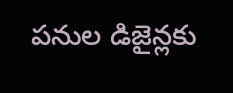పనుల డిజైన్లకు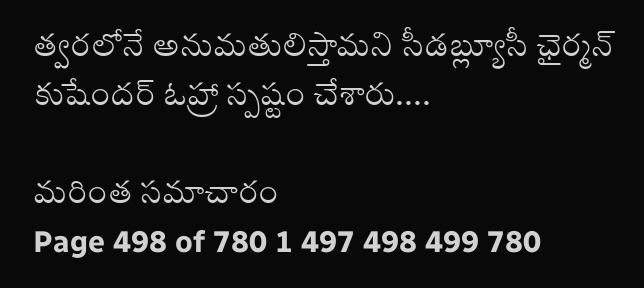త్వరలోనే అనుమతులిస్తామని సీడబ్ల్యూసీ ఛైర్మన్‌ కుషేందర్‌ ఓహ్రా స్పష్టం చేశారు....

మరింత సమాచారం
Page 498 of 780 1 497 498 499 780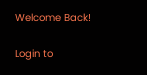Welcome Back!

Login to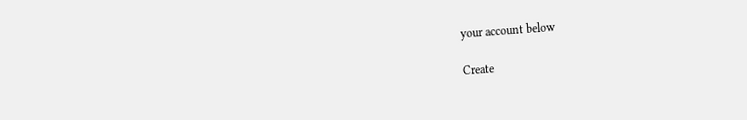your account below

Create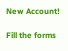New Account!

Fill the forms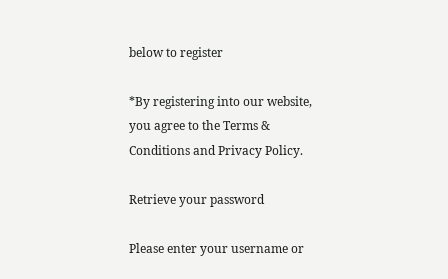below to register

*By registering into our website, you agree to the Terms & Conditions and Privacy Policy.

Retrieve your password

Please enter your username or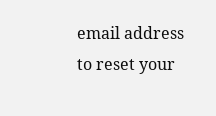email address to reset your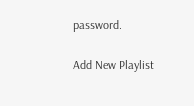password.

Add New Playlist